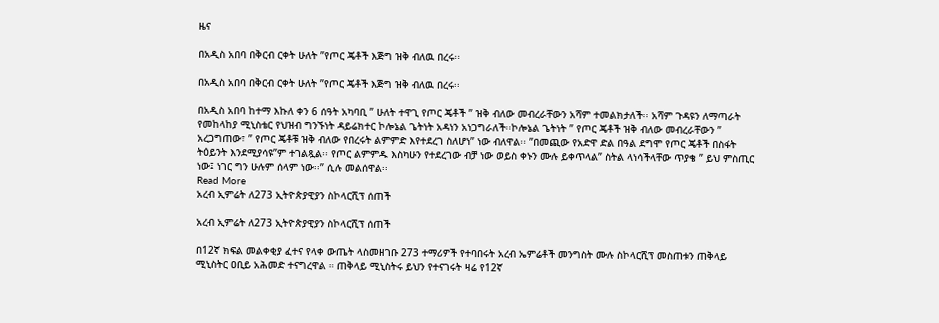ዜና

በአዲስ አበባ በቅርብ ርቀት ሁለት ”የጦር ጄቶች እጅግ ዝቅ ብለዉ በረሩ፡፡

በአዲስ አበባ በቅርብ ርቀት ሁለት ”የጦር ጄቶች እጅግ ዝቅ ብለዉ በረሩ፡፡

በአዲስ አበባ ከተማ እኩለ ቀን 6 ሰዓት አካባቢ ” ሁለት ተዋጊ የጦር ጄቶች ” ዝቅ ብለው መብረራቸውን አሻም ተመልክታለች፡፡ አሻም ጉዳዩን ለማጣራት የመከላከያ ሚኒስቴር የህዝብ ግንኙነት ዳይሬክተር ኮሎኔል ጌትነት አዳነን አነጋግራለች፡፡ኮሎኔል ጌትነት ” የጦር ጄቶች ዝቅ ብለው መብረራቸውን ” አረጋግጠው፣ ” የጦር ጄቶቹ ዝቅ ብለው የበረሩት ልምምድ እየተደረገ ስለሆነ” ነው ብለዋል፡፡ ”በመጪው የአድዋ ድል በዓል ደግሞ የጦር ጄቶች በስፋት ትዕይንት እንደሚያሳዩ”ም ተገልጿል፡፡ የጦር ልምምዱ እስካሁን የተደረገው ብቻ ነው ወይስ ቀኑን ሙሉ ይቀጥላል” ስትል ላነሳችላቸው ጥያቄ ” ይህ ምስጢር ነው፤ ነገር ግን ሁሉም ሰላም ነው፡፡” ሲሉ መልሰዋል፡፡
Read More
አረብ ኢምሬት ለ273 ኢትዮጵያዊያን ስኮላርሺፕ ሰጠች

አረብ ኢምሬት ለ273 ኢትዮጵያዊያን ስኮላርሺፕ ሰጠች

በ12ኛ ክፍል መልቀቂያ ፈተና የላቀ ውጤት ላስመዘገቡ 273 ተማሪዎች የተባበሩት አረብ ኤምሬቶች መንግስት ሙሉ ስኮላርሺፕ መስጠቱን ጠቅላይ ሚኒስትር ዐቢይ አሕመድ ተናግረዋል ። ጠቅላይ ሚኒስትሩ ይህን የተናገሩት ዛሬ የ12ኛ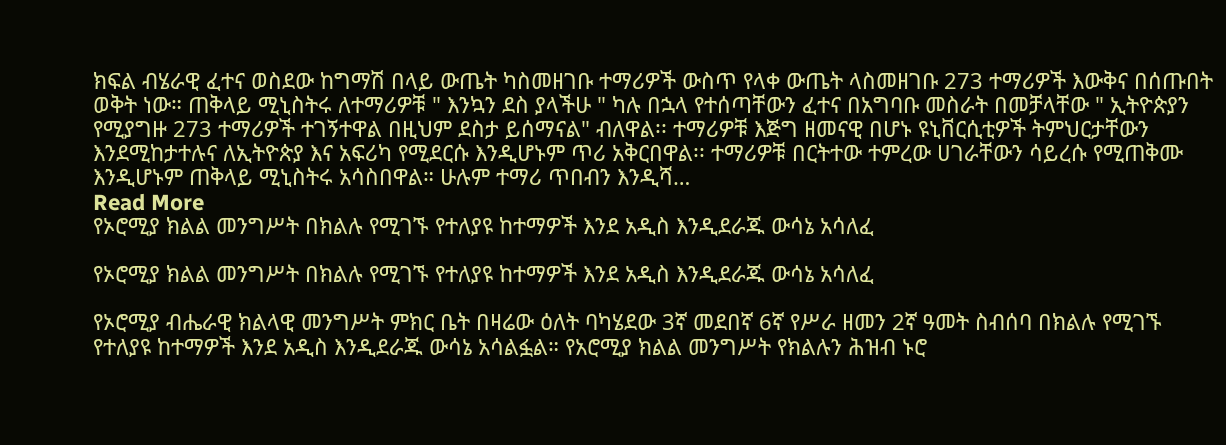ክፍል ብሄራዊ ፈተና ወስደው ከግማሽ በላይ ውጤት ካስመዘገቡ ተማሪዎች ውስጥ የላቀ ውጤት ላስመዘገቡ 273 ተማሪዎች እውቅና በሰጡበት ወቅት ነው። ጠቅላይ ሚኒስትሩ ለተማሪዎቹ " እንኳን ደስ ያላችሁ " ካሉ በኋላ የተሰጣቸውን ፈተና በአግባቡ መስራት በመቻላቸው " ኢትዮጵያን የሚያግዙ 273 ተማሪዎች ተገኝተዋል በዚህም ደስታ ይሰማናል" ብለዋል፡፡ ተማሪዎቹ እጅግ ዘመናዊ በሆኑ ዩኒቨርሲቲዎች ትምህርታቸውን እንደሚከታተሉና ለኢትዮጵያ እና አፍሪካ የሚደርሱ እንዲሆኑም ጥሪ አቅርበዋል፡፡ ተማሪዎቹ በርትተው ተምረው ሀገራቸውን ሳይረሱ የሚጠቅሙ እንዲሆኑም ጠቅላይ ሚኒስትሩ አሳስበዋል። ሁሉም ተማሪ ጥበብን እንዲሻ…
Read More
የኦሮሚያ ክልል መንግሥት በክልሉ የሚገኙ የተለያዩ ከተማዎች እንደ አዲስ እንዲደራጁ ውሳኔ አሳለፈ

የኦሮሚያ ክልል መንግሥት በክልሉ የሚገኙ የተለያዩ ከተማዎች እንደ አዲስ እንዲደራጁ ውሳኔ አሳለፈ

የኦሮሚያ ብሔራዊ ክልላዊ መንግሥት ምክር ቤት በዛሬው ዕለት ባካሄደው 3ኛ መደበኛ 6ኛ የሥራ ዘመን 2ኛ ዓመት ስብሰባ በክልሉ የሚገኙ የተለያዩ ከተማዎች እንደ አዲስ እንዲደራጁ ውሳኔ አሳልፏል። የአሮሚያ ክልል መንግሥት የክልሉን ሕዝብ ኑሮ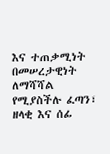እና ተጠቃሚነት በመሠረታዊነት ለማሻሻል የሚያስችሉ ፈጣን፣ ዘላቂ እና ሰፊ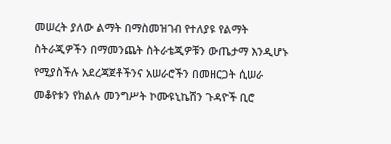መሠረት ያለው ልማት በማስመዝገብ የተለያዩ የልማት ስትራጂዎችን በማመንጨት ስትራቴጂዎቹን ውጤታማ እንዲሆኑ የሚያስችሉ አደረጃጀቶችንና አሠራሮችን በመዘርጋት ሲሠራ መቆየቱን የክልሉ መንግሥት ኮሙዩኒኬሽን ጉዳዮች ቢሮ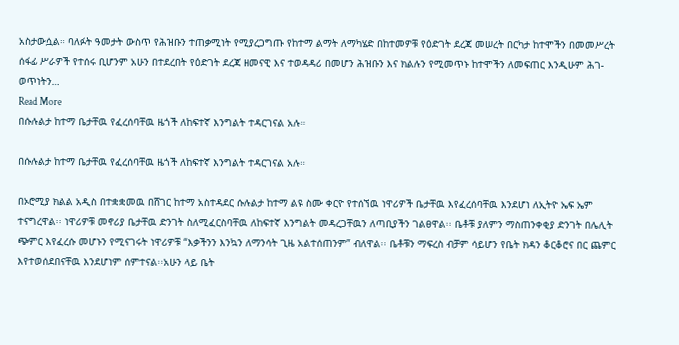አስታውሷል። ባለፉት ዓመታት ውስጥ የሕዝቡን ተጠቃሚነት የሚያረጋግጡ የከተማ ልማት ለማካሄድ በከተመዎቹ የዕድገት ደረጃ መሠረት በርካታ ከተሞችን በመመሥረት ሰፋፊ ሥራዎች የተሰሩ ቢሆንም አሁን በተደረበት የዕድገት ደረጃ ዘመናዊ እና ተወዳዳሪ በመሆን ሕዝቡን እና ክልሉን የሚመጥኑ ከተሞችን ለመፍጠር እንዲሁም ሕገ-ወጥነትን…
Read More
በሱሉልታ ከተማ ቤታቸዉ የፈረሰባቸዉ ዜጎች ለከፍተኛ እንግልት ተዳርገናል አሉ።

በሱሉልታ ከተማ ቤታቸዉ የፈረሰባቸዉ ዜጎች ለከፍተኛ እንግልት ተዳርገናል አሉ።

በኦሮሚያ ክልል አዲስ በተቋቋመዉ በሸገር ከተማ አስተዳደር ሱሉልታ ከተማ ልዩ ስሙ ቀርዮ የተሰኘዉ ነዋሪዎች ቤታቸዉ እየፈረሰባቸዉ እንደሆነ ለኢትዮ ኤፍ ኤም ተናግረዋል፡፡ ነዋሪዎቹ መኖሪያ ቤታቸዉ ድንገት ስለሚፈርስባቸዉ ለከፍተኛ እንግልት መዳረጋቸዉን ለጣቢያችን ገልፀዋል፡፡ ቤቶቹ ያለምን ማስጠንቀቂያ ድንገት በሌሊት ጭምር እየፈረሱ መሆኑን የሚናገሩት ነዋሪዎቹ “እቃችንን እንኳን ለማንሳት ጊዜ አልተሰጠንም” ብለዋል፡፡ ቤቶቹን ማፍረስ ብቻም ሳይሆን የቤት ክዳን ቆርቆሮና በር ጨምር እየተወሰደበናቸዉ እንደሆነም ሰምተናል፡፡አሁን ላይ ቤት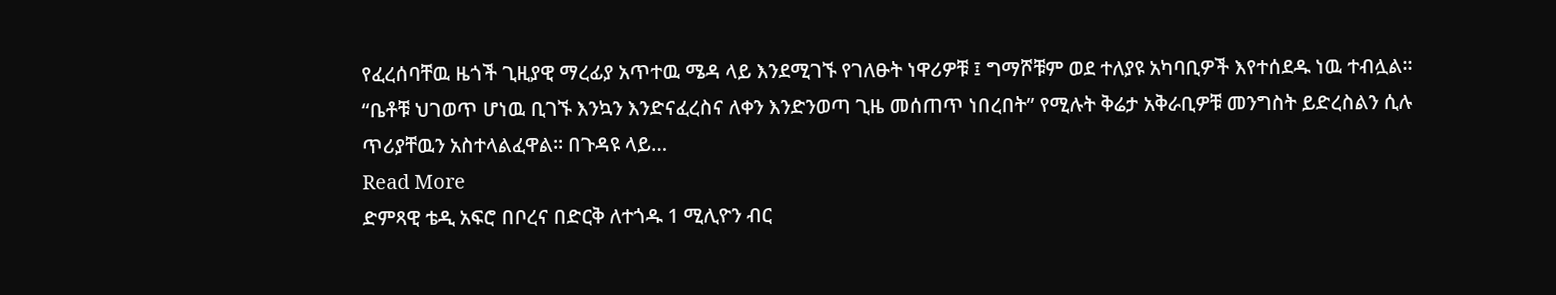የፈረሰባቸዉ ዜጎች ጊዚያዊ ማረፊያ አጥተዉ ሜዳ ላይ እንደሚገኙ የገለፁት ነዋሪዎቹ ፤ ግማሾቹም ወደ ተለያዩ አካባቢዎች እየተሰደዱ ነዉ ተብሏል፡፡ “ቤቶቹ ህገወጥ ሆነዉ ቢገኙ እንኳን እንድናፈረስና ለቀን እንድንወጣ ጊዜ መሰጠጥ ነበረበት” የሚሉት ቅሬታ አቅራቢዎቹ መንግስት ይድረስልን ሲሉ ጥሪያቸዉን አስተላልፈዋል፡፡ በጉዳዩ ላይ…
Read More
ድምጻዊ ቴዲ አፍሮ በቦረና በድርቅ ለተጎዱ 1 ሚሊዮን ብር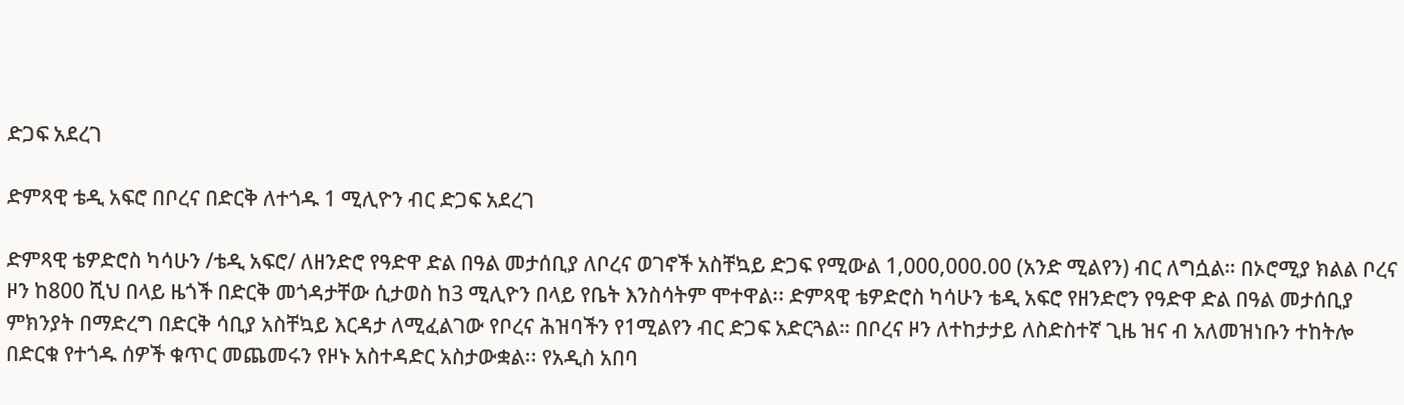ድጋፍ አደረገ

ድምጻዊ ቴዲ አፍሮ በቦረና በድርቅ ለተጎዱ 1 ሚሊዮን ብር ድጋፍ አደረገ

ድምጻዊ ቴዎድሮስ ካሳሁን /ቴዲ አፍሮ/ ለዘንድሮ የዓድዋ ድል በዓል መታሰቢያ ለቦረና ወገኖች አስቸኳይ ድጋፍ የሚውል 1,000,000.00 (አንድ ሚልየን) ብር ለግሷል። በኦሮሚያ ክልል ቦረና ዞን ከ800 ሺህ በላይ ዜጎች በድርቅ መጎዳታቸው ሲታወስ ከ3 ሚሊዮን በላይ የቤት እንስሳትም ሞተዋል፡፡ ድምጻዊ ቴዎድሮስ ካሳሁን ቴዲ አፍሮ የዘንድሮን የዓድዋ ድል በዓል መታሰቢያ ምክንያት በማድረግ በድርቅ ሳቢያ አስቸኳይ እርዳታ ለሚፈልገው የቦረና ሕዝባችን የ1ሚልየን ብር ድጋፍ አድርጓል። በቦረና ዞን ለተከታታይ ለስድስተኛ ጊዜ ዝና ብ አለመዝነቡን ተከትሎ በድርቁ የተጎዱ ሰዎች ቁጥር መጨመሩን የዞኑ አስተዳድር አስታውቋል፡፡ የአዲስ አበባ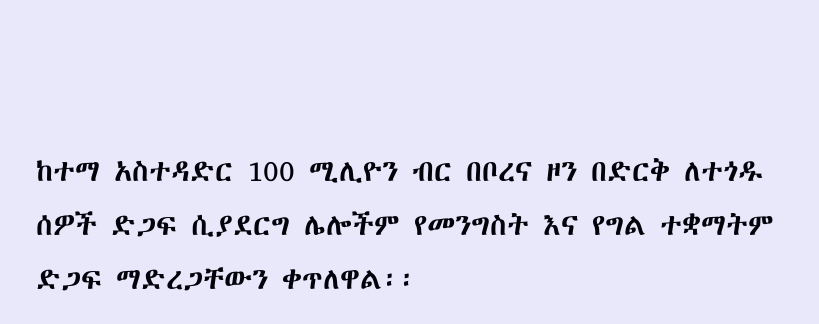ከተማ አስተዳድር 100 ሚሊዮን ብር በቦረና ዞን በድርቅ ለተጎዱ ሰዎች ድጋፍ ሲያደርግ ሌሎችም የመንግስት እና የግል ተቋማትም ድጋፍ ማድረጋቸውን ቀጥለዋል፡፡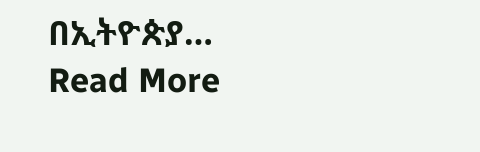በኢትዮጵያ…
Read More